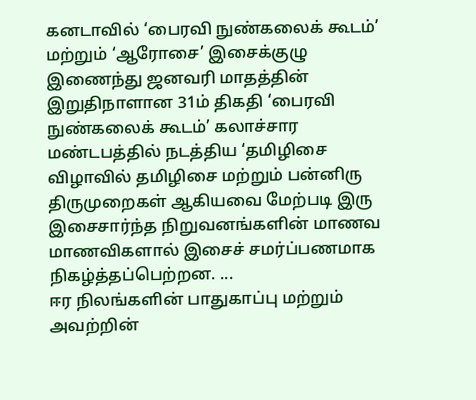கனடாவில் ‘பைரவி நுண்கலைக் கூடம்’ மற்றும் ‘ஆரோசை’ இசைக்குழு இணைந்து ஜனவரி மாதத்தின் இறுதிநாளான 31ம் திகதி ‘பைரவி நுண்கலைக் கூடம்’ கலாச்சார மண்டபத்தில் நடத்திய ‘தமிழிசை விழாவில் தமிழிசை மற்றும் பன்னிரு திருமுறைகள் ஆகியவை மேற்படி இரு இசைசார்ந்த நிறுவனங்களின் மாணவ மாணவிகளால் இசைச் சமர்ப்பணமாக நிகழ்த்தப்பெற்றன. ...
ஈர நிலங்களின் பாதுகாப்பு மற்றும் அவற்றின்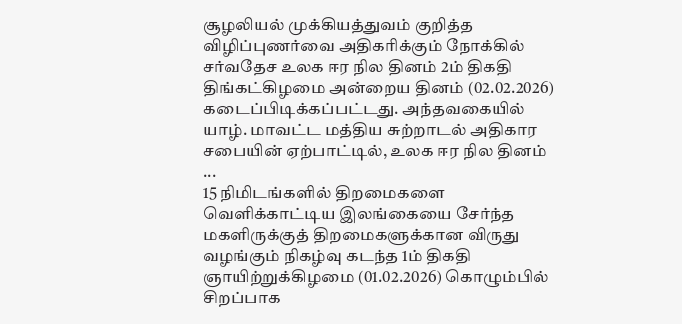சூழலியல் முக்கியத்துவம் குறித்த விழிப்புணர்வை அதிகரிக்கும் நோக்கில் சர்வதேச உலக ஈர நில தினம் 2ம் திகதி திங்கட்கிழமை அன்றைய தினம் (02.02.2026) கடைப்பிடிக்கப்பட்டது. அந்தவகையில் யாழ். மாவட்ட மத்திய சுற்றாடல் அதிகார சபையின் ஏற்பாட்டில், உலக ஈர நில தினம் ...
15 நிமிடங்களில் திறமைகளை வெளிக்காட்டிய இலங்கையை சேர்ந்த மகளிருக்குத் திறமைகளுக்கான விருது வழங்கும் நிகழ்வு கடந்த 1ம் திகதி ஞாயிற்றுக்கிழமை (01.02.2026) கொழும்பில் சிறப்பாக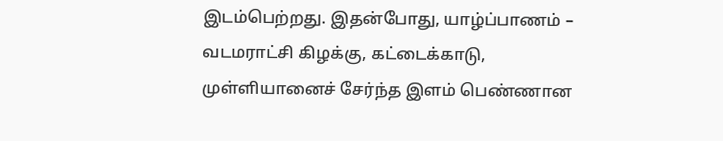இடம்பெற்றது. இதன்போது, யாழ்ப்பாணம் – வடமராட்சி கிழக்கு, கட்டைக்காடு, முள்ளியானைச் சேர்ந்த இளம் பெண்ணான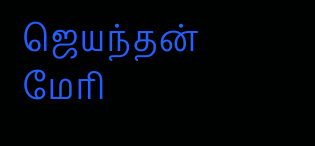ஜெயந்தன் மேரி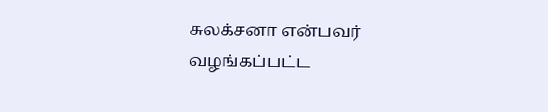சுலக்சனா என்பவர் வழங்கப்பட்ட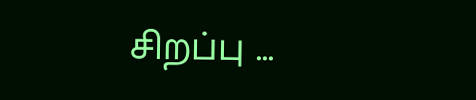சிறப்பு ...